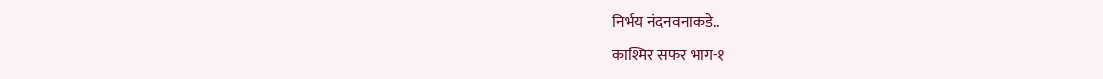निर्भय नंदनवनाकडे..
काश्मिर सफर भाग-१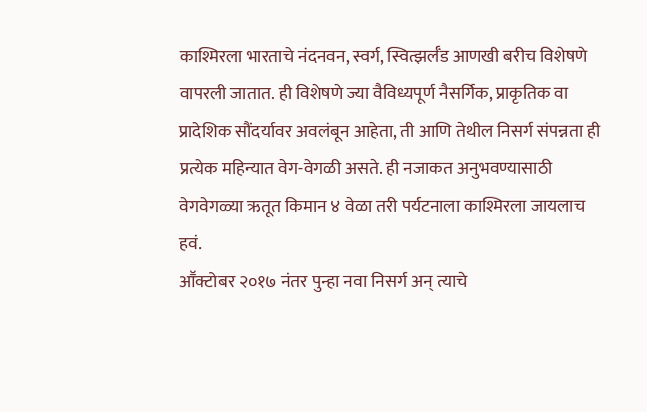काश्मिरला भारताचे नंदनवन, स्वर्ग, स्वित्झर्लँड आणखी बरीच विशेषणे वापरली जातात. ही विशेषणे ज्या वैविध्यपूर्ण नैसर्गिक, प्राकृतिक वा प्रादेशिक सौंदर्यावर अवलंबून आहेता, ती आणि तेथील निसर्ग संपन्नता ही प्रत्येक महिन्यात वेग-वेगळी असते. ही नजाकत अनुभवण्यासाठी वेगवेगळ्या ऋतूत किमान ४ वेळा तरी पर्यटनाला काश्मिरला जायलाच हवं.
आॕक्टोबर २०१७ नंतर पुन्हा नवा निसर्ग अन् त्याचे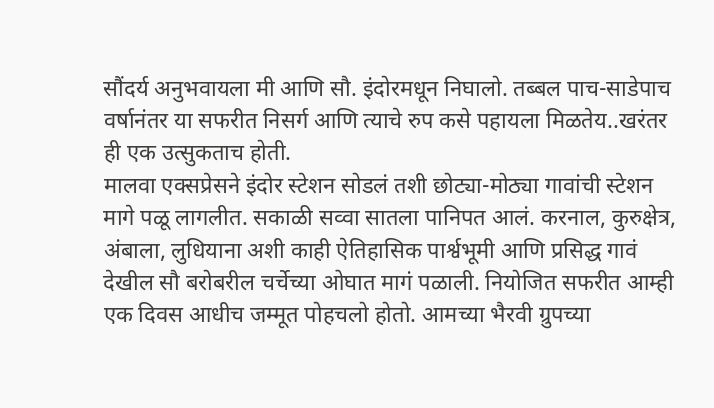सौंदर्य अनुभवायला मी आणि सौ. इंदोरमधून निघालो. तब्बल पाच-साडेपाच वर्षानंतर या सफरीत निसर्ग आणि त्याचे रुप कसे पहायला मिळतेय..खरंतर ही एक उत्सुकताच होती.
मालवा एक्सप्रेसने इंदोर स्टेशन सोडलं तशी छोट्या-मोठ्या गावांची स्टेशन मागे पळू लागलीत. सकाळी सव्वा सातला पानिपत आलं. करनाल, कुरुक्षेत्र, अंबाला, लुधियाना अशी काही ऐतिहासिक पार्श्वभूमी आणि प्रसिद्ध गावं देखील सौ बरोबरील चर्चेच्या ओघात मागं पळाली. नियोजित सफरीत आम्ही एक दिवस आधीच जम्मूत पोहचलो होतो. आमच्या भैरवी ग्रुपच्या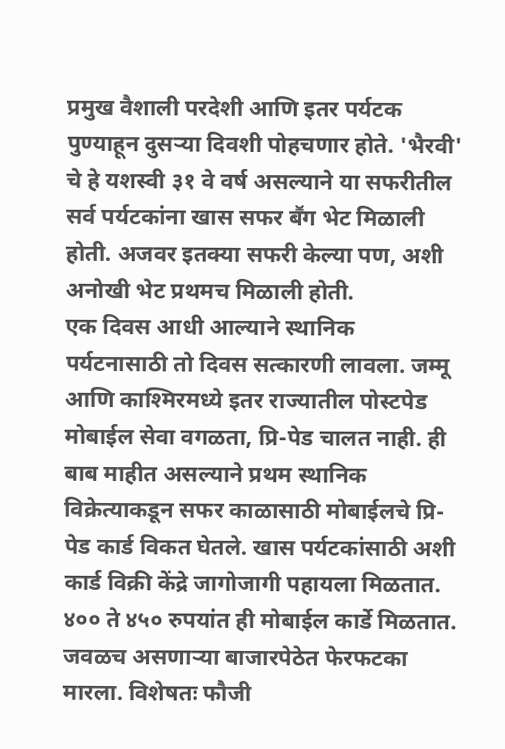प्रमुख वैशाली परदेशी आणि इतर पर्यटक पुण्याहून दुसऱ्या दिवशी पोहचणार होते. 'भैरवी' चे हे यशस्वी ३१ वे वर्ष असल्याने या सफरीतील सर्व पर्यटकांना खास सफर बॕग भेट मिळाली होती. अजवर इतक्या सफरी केल्या पण, अशी अनोखी भेट प्रथमच मिळाली होती.
एक दिवस आधी आल्याने स्थानिक पर्यटनासाठी तो दिवस सत्कारणी लावला. जम्मू आणि काश्मिरमध्ये इतर राज्यातील पोस्टपेड मोबाईल सेवा वगळता, प्रि-पेड चालत नाही. ही बाब माहीत असल्याने प्रथम स्थानिक विक्रेत्याकडून सफर काळासाठी मोबाईलचे प्रि-पेड कार्ड विकत घेतले. खास पर्यटकांसाठी अशी कार्ड विक्री केंद्रे जागोजागी पहायला मिळतात. ४०० ते ४५० रुपयांत ही मोबाईल कार्डे मिळतात.
जवळच असणाऱ्या बाजारपेठेत फेरफटका मारला. विशेषतः फौजी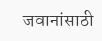जवानांसाठी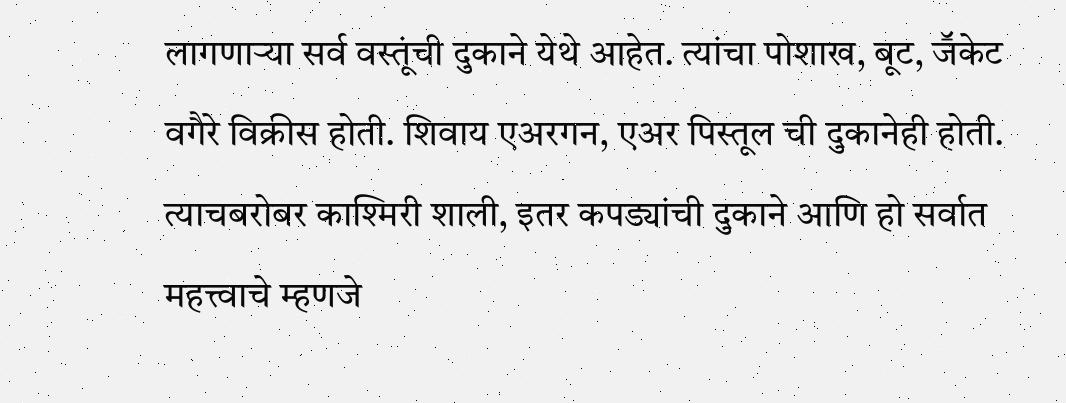लागणाऱ्या सर्व वस्तूंची दुकाने येथे आहेत. त्यांचा पोशाख, बूट, जॕकेट वगैरे विक्रीस होती. शिवाय एअरगन, एअर पिस्तूल ची दुकानेही होती. त्याचबरोबर काश्मिरी शाली, इतर कपड्यांची दुकाने आणि हो सर्वात महत्त्वाचे म्हणजे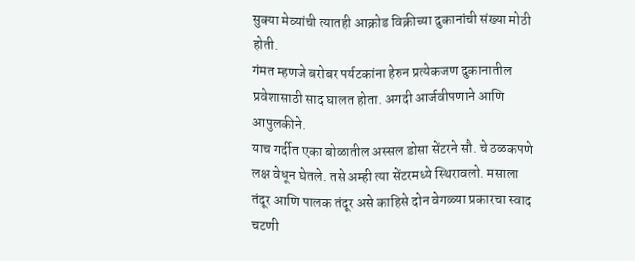सुक्या मेव्यांची त्यातही आक्रोड विक्रीच्या दुकानांची संख्या मोठी होती.
गंमत म्हणजे बरोबर पर्यटकांना हेरुन प्रत्येकजण दुकानातील प्रवेशासाठी साद घालत होता. अगदी आर्जवीपणाने आणि आपुलकीने.
याच गर्दीत एका बोळातील अस्सल डोसा सेंटरने सौ. चे ठळकपणे लक्ष वेधून घेतले. तसे अम्ही त्या सेंटरमध्ये स्थिरावलो. मसाला तंदूर आणि पालक तंदूर असे काहिसे दोन वेगळ्या प्रकारचा स्वाद चटणी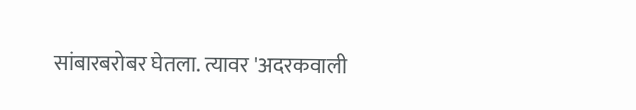सांबारबरोबर घेतला. त्यावर 'अदरकवाली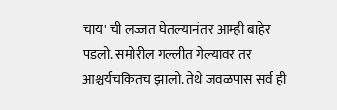चाय' ची लज्जत घेतल्यानंतर आम्ही बाहेर पडलो. समोरील गल्लीत गेल्यावर तर आश्चर्यचकितच झालो. तेथे जवळपास सर्व ही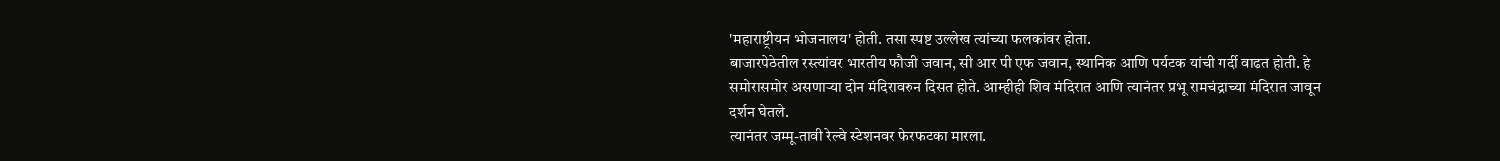'महाराष्ट्रीयन भोजनालय' होती. तसा स्पष्ट उल्लेख त्यांच्या फलकांवर होता.
बाजारपेठेतील रस्त्यांवर भारतीय फौजी जवान, सी आर पी एफ जवान, स्थानिक आणि पर्यटक यांची गर्दी वाढत होती. हे समोरासमोर असणाऱ्या दोन मंदिरावरुन दिसत होते. आम्हीही शिव मंदिरात आणि त्यानंतर प्रभू रामचंद्राच्या मंदिरात जावून दर्शन घेतले.
त्यानंतर जम्मू-तावी रेल्वे स्टेशनवर फेरफटका मारला.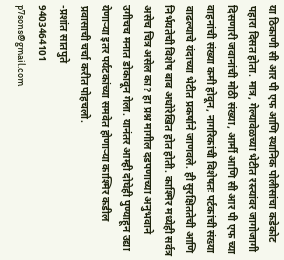या ठिकाणी सी आर पी एफ आणि स्थानिक पोलीसांचा कडेकोट पहारा दिसत होता. मात्र, गेल्यावेळच्या भेटीत रस्त्यांवर जागोजागी दिसणारी जवानांची मोठी संख्या, आर्मी आणि सी आर पी एफ च्या वाहनांची संख्या कमी होवून, नागरिकांची विशेषतः पर्टकांची संख्या वाढल्याचे यंदाच्या भेटीत प्रकर्षाने जाणवले. ही सुरक्षिततेची आणि निर्भयतेची विशेष बाब अधोरेखित होत होती. काश्मिर मध्येही सर्वत्र असेच चित्र असेल का? हा प्रश्न मागील दडपणाच्या अनुभवाने उगीचच मनात डोकावून गेला. यानंतर आम्ही दोघेही पुण्याहून उद्या येणाऱ्या इतर पर्यटकांच्या समवेत होणाऱ्या काश्मिर कडील प्रवासाची चर्चा करीत पोहचलो.
-प्रशांत सातपुते
9403464101
p7sons@gmail.com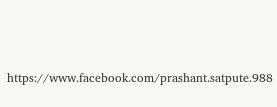https://www.facebook.com/prashant.satpute.988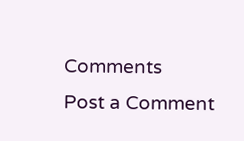Comments
Post a Comment